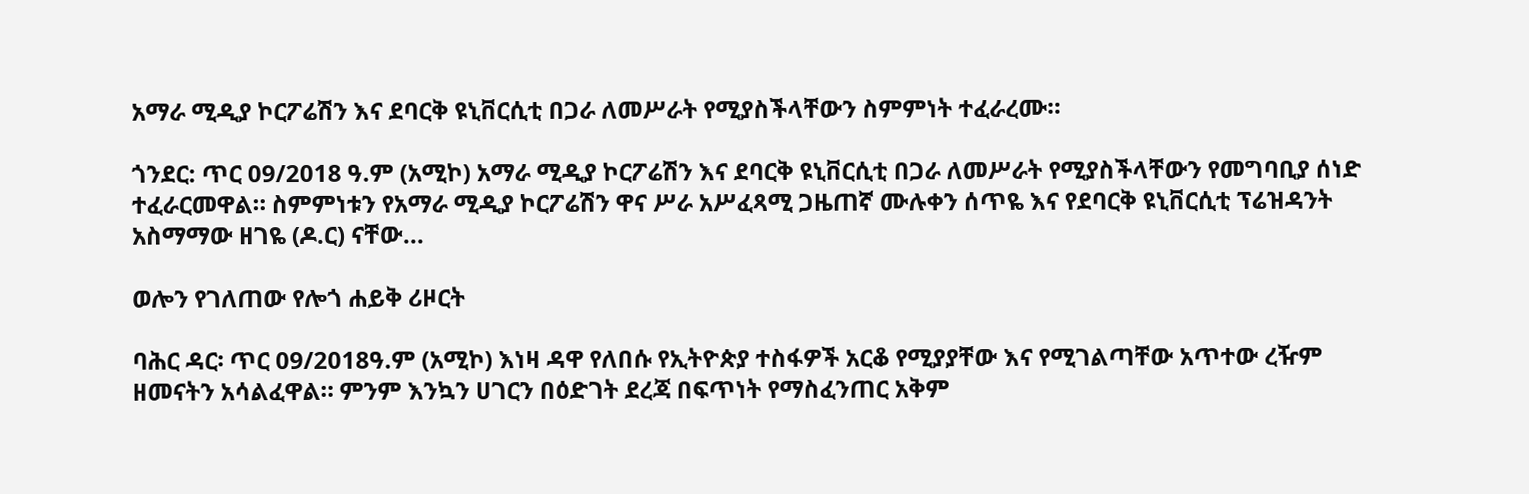አማራ ሚዲያ ኮርፖሬሽን እና ደባርቅ ዩኒቨርሲቲ በጋራ ለመሥራት የሚያስችላቸውን ስምምነት ተፈራረሙ።

ጎንደር: ጥር 09/2018 ዓ.ም (አሚኮ) አማራ ሚዲያ ኮርፖሬሽን እና ደባርቅ ዩኒቨርሲቲ በጋራ ለመሥራት የሚያስችላቸውን የመግባቢያ ሰነድ ተፈራርመዋል። ስምምነቱን የአማራ ሚዲያ ኮርፖሬሽን ዋና ሥራ አሥፈጻሚ ጋዜጠኛ ሙሉቀን ሰጥዬ እና የደባርቅ ዩኒቨርሲቲ ፕሬዝዳንት አስማማው ዘገዬ (ዶ.ር) ናቸው...

ወሎን የገለጠው የሎጎ ሐይቅ ሪዞርት

ባሕር ዳር፡ ጥር 09/2018ዓ.ም (አሚኮ) እነዛ ዳዋ የለበሱ የኢትዮጵያ ተስፋዎች አርቆ የሚያያቸው እና የሚገልጣቸው አጥተው ረዥም ዘመናትን አሳልፈዋል። ምንም እንኳን ሀገርን በዕድገት ደረጃ በፍጥነት የማስፈንጠር አቅም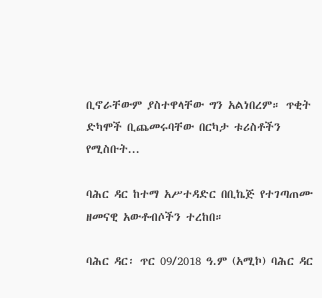ቢኖራቸውም ያስተዋላቸው ግን አልነበረም። ጥቂት ድካሞች ቢጨመሩባቸው በርካታ ቱሪስቶችን የሚስቡት...

ባሕር ዳር ከተማ አሥተዳድር በቢኬጅ የተገጣጠሙ ዘመናዊ አውቶብሶችን ተረከበ።

ባሕር ዳር፡ ጥር 09/2018 ዓ.ም (አሚኮ) ባሕር ዳር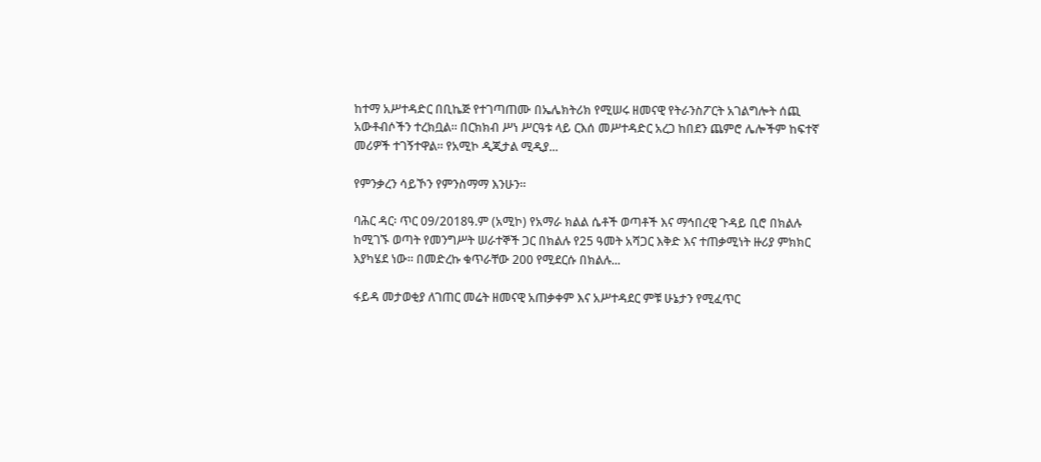ከተማ አሥተዳድር በቢኬጅ የተገጣጠሙ በኤሌክትሪክ የሚሠሩ ዘመናዊ የትራንስፖርት አገልግሎት ሰጪ አውቶብሶችን ተረክቧል። በርክክብ ሥነ ሥርዓቱ ላይ ርእሰ መሥተዳድር አረጋ ከበደን ጨምሮ ሌሎችም ከፍተኛ መሪዎች ተገኝተዋል። የአሚኮ ዲጂታል ሚዲያ...

የምንቃረን ሳይኾን የምንስማማ እንሁን።

ባሕር ዳር፡ ጥር 09/2018ዓ.ም (አሚኮ) የአማራ ክልል ሴቶች ወጣቶች እና ማኅበረዊ ጉዳይ ቢሮ በክልሉ ከሚገኙ ወጣት የመንግሥት ሠራተኞች ጋር በክልሉ የ25 ዓመት አሻጋር እቅድ እና ተጠቃሚነት ዙሪያ ምክክር እያካሄደ ነው። በመድረኩ ቁጥራቸው 200 የሚደርሱ በክልሉ...

ፋይዳ መታወቂያ ለገጠር መሬት ዘመናዊ አጠቃቀም እና አሥተዳደር ምቹ ሁኔታን የሚፈጥር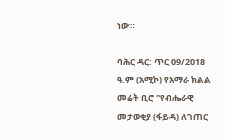ነው።

ባሕር ዳር: ጥር 09/2018 ዓ.ም (አሚኮ) የአማራ ክልል መሬት ቢሮ ''የብሔራዊ መታወቂያ (ፋይዳ) ለገጠር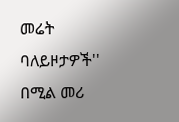መሬት ባለይዞታዎች'' በሚል መሪ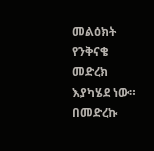መልዕክት የንቅናቄ መድረክ እያካሄደ ነው። በመድረኩ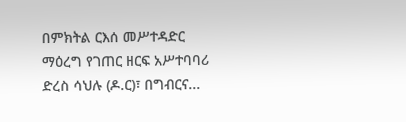በምክትል ርእሰ መሥተዳድር ማዕረግ የገጠር ዘርፍ አሥተባባሪ ድረስ ሳህሉ (ዶ.ር)፣ በግብርና...